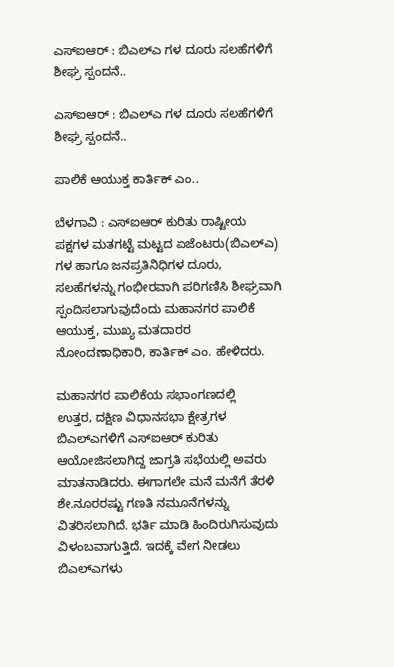ಎಸ್ಐಆರ್ : ಬಿಎಲ್ಎ ಗಳ ದೂರು ಸಲಹೆಗಳಿಗೆ ಶೀಘ್ರ ಸ್ಪಂದನೆ..

ಎಸ್ಐಆರ್ : ಬಿಎಲ್ಎ ಗಳ ದೂರು ಸಲಹೆಗಳಿಗೆ ಶೀಘ್ರ ಸ್ಪಂದನೆ..

ಪಾಲಿಕೆ ಆಯುಕ್ತ ಕಾರ್ತಿಕ್ ಎಂ..

ಬೆಳಗಾವಿ : ಎಸ್ಐಆರ್ ಕುರಿತು ರಾಷ್ಟೀಯ ಪಕ್ಷಗಳ ಮತಗಟ್ಟೆ ಮಟ್ಟದ ಏಜೆಂಟರು(ಬಿಎಲ್ಎ)
ಗಳ ಹಾಗೂ ಜನಪ್ರತಿನಿಧಿಗಳ ದೂರು, ಸಲಹೆಗಳನ್ನು ಗಂಭೀರವಾಗಿ ಪರಿಗಣಿಸಿ ಶೀಘ್ರವಾಗಿ ಸ್ಪಂದಿಸಲಾಗುವುದೆಂದು ಮಹಾನಗರ ಪಾಲಿಕೆ ಆಯುಕ್ತ, ಮುಖ್ಯ ಮತದಾರರ ನೋಂದಣಾಧಿಕಾರಿ, ಕಾರ್ತಿಕ್ ಎಂ. ಹೇಳಿದರು.

ಮಹಾನಗರ ಪಾಲಿಕೆಯ ಸಭಾಂಗಣದಲ್ಲಿ
ಉತ್ತರ, ದಕ್ಷಿಣ ವಿಧಾನಸಭಾ ಕ್ಷೇತ್ರಗಳ ಬಿಎಲ್ಎಗಳಿಗೆ ಎಸ್ಐಆರ್ ಕುರಿತು ಆಯೋಜಿಸಲಾಗಿದ್ದ ಜಾಗ್ರತಿ ಸಭೆಯಲ್ಲಿ ಅವರು ಮಾತನಾಡಿದರು. ಈಗಾಗಲೇ ಮನೆ ಮನೆಗೆ ತೆರಳಿ ಶೇ.ನೂರರಷ್ಟು ಗಣತಿ ನಮೂನೆಗಳನ್ನು ವಿತರಿಸಲಾಗಿದೆ. ಭರ್ತಿ ಮಾಡಿ ಹಿಂದಿರುಗಿಸುವುದು
ವಿಳಂಬವಾಗುತ್ತಿದೆ. ಇದಕ್ಕೆ ವೇಗ ನೀಡಲು ಬಿಎಲ್ಎಗಳು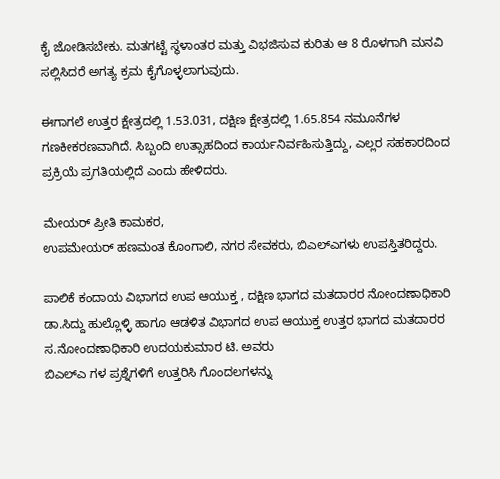ಕೈ ಜೋಡಿಸಬೇಕು. ಮತಗಟ್ಟೆ ಸ್ಥಳಾಂತರ ಮತ್ತು ವಿಭಜಿಸುವ ಕುರಿತು ಆ 8 ರೊಳಗಾಗಿ ಮನವಿ ಸಲ್ಲಿಸಿದರೆ ಅಗತ್ಯ ಕ್ರಮ ಕೈಗೊಳ್ಳಲಾಗುವುದು.

ಈಗಾಗಲೆ ಉತ್ತರ ಕ್ಷೇತ್ರದಲ್ಲಿ 1.53.031, ದಕ್ಷಿಣ ಕ್ಷೇತ್ರದಲ್ಲಿ 1.65.854 ನಮೂನೆಗಳ ಗಣಕೀಕರಣವಾಗಿದೆ. ಸಿಬ್ಬಂದಿ ಉತ್ಸಾಹದಿಂದ ಕಾರ್ಯನಿರ್ವಹಿಸುತ್ತಿದ್ದು, ಎಲ್ಲರ ಸಹಕಾರದಿಂದ
ಪ್ರಕ್ರಿಯೆ ಪ್ರಗತಿಯಲ್ಲಿದೆ ಎಂದು ಹೇಳಿದರು.

ಮೇಯರ್ ಪ್ರೀತಿ ಕಾಮಕರ,
ಉಪಮೇಯರ್ ಹಣಮಂತ ಕೊಂಗಾಲಿ, ನಗರ ಸೇವಕರು, ಬಿಎಲ್ಎಗಳು ಉಪಸ್ತಿತರಿದ್ದರು.

ಪಾಲಿಕೆ ಕಂದಾಯ ವಿಭಾಗದ ಉಪ ಆಯುಕ್ತ , ದಕ್ಷಿಣ ಭಾಗದ ಮತದಾರರ ನೋಂದಣಾಧಿಕಾರಿ ಡಾ.ಸಿದ್ದು ಹುಲ್ಲೊಳ್ಳಿ ಹಾಗೂ ಆಡಳಿತ ವಿಭಾಗದ ಉಪ ಆಯುಕ್ತ ಉತ್ತರ ಭಾಗದ ಮತದಾರರ ಸ.ನೋಂದಣಾಧಿಕಾರಿ ಉದಯಕುಮಾರ ಟಿ. ಅವರು
ಬಿಎಲ್ಎ ಗಳ ಪ್ರಶ್ನೆಗಳಿಗೆ ಉತ್ತರಿಸಿ ಗೊಂದಲಗಳನ್ನು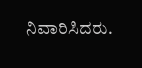ನಿವಾರಿಸಿದರು.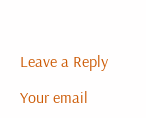Leave a Reply

Your email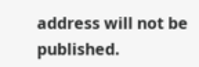address will not be published.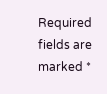Required fields are marked *